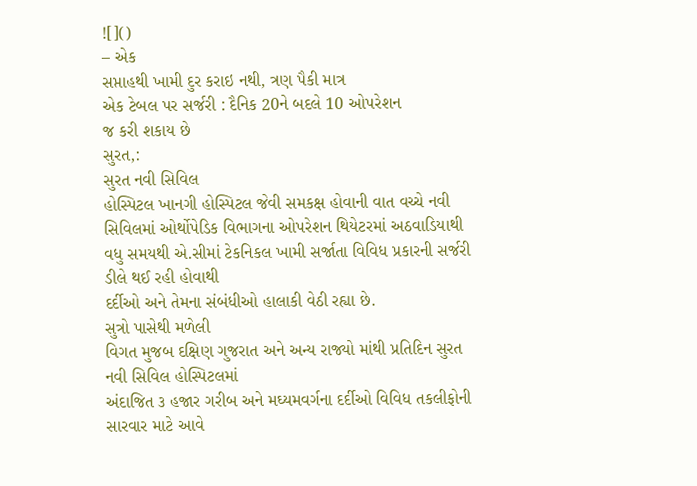![]()
– એક
સપ્તાહથી ખામી દુર કરાઇ નથી, ત્રણ પૈકી માત્ર
એક ટેબલ પર સર્જરી : દૈનિક 20ને બદલે 10 ઓપરેશન
જ કરી શકાય છે
સુરત,:
સુરત નવી સિવિલ
હોસ્પિટલ ખાનગી હોસ્પિટલ જેવી સમકક્ષ હોવાની વાત વચ્ચે નવી સિવિલમાં ઓર્થોપેડિક વિભાગના ઓપરેશન થિયેટરમાં અઠવાડિયાથી
વધુ સમયથી એ.સીમાં ટેકનિકલ ખામી સર્જાતા વિવિધ પ્રકારની સર્જરી ડીલે થઈ રહી હોવાથી
દર્દીઓ અને તેમના સંબંધીઓ હાલાકી વેઠી રહ્યા છે.
સુત્રો પાસેથી મળેલી
વિગત મુજબ દક્ષિણ ગુજરાત અને અન્ય રાજ્યો માંથી પ્રતિદિન સુરત નવી સિવિલ હોસ્પિટલમાં
અંદાજિત ૩ હજાર ગરીબ અને મઘ્યમવર્ગના દર્દીઓ વિવિધ તકલીફોની સારવાર માટે આવે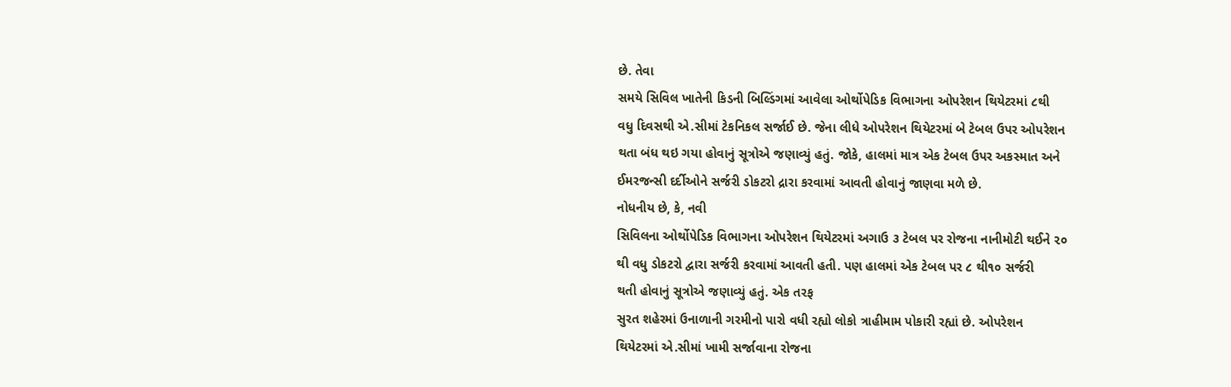છે. તેવા
સમયે સિવિલ ખાતેની કિડની બિલ્ડિંગમાં આવેલા ઓર્થોપેડિક વિભાગના ઓપરેશન થિયેટરમાં ૮થી
વધુ દિવસથી એ.સીમાં ટેકનિકલ સર્જાઈ છે. જેના લીધે ઓપરેશન થિયેટરમાં બે ટેબલ ઉપર ઓપરેશન
થતા બંધ થઇ ગયા હોવાનું સૂત્રોએ જણાવ્યું હતું. જોકે, હાલમાં માત્ર એક ટેબલ ઉપર અકસ્માત અને
ઈમરજન્સી દર્દીઓને સર્જરી ડોકટરો દ્રારા કરવામાં આવતી હોવાનું જાણવા મળે છે.
નોધનીય છે, કે, નવી
સિવિલના ઓર્થોપેડિક વિભાગના ઓપરેશન થિયેટરમાં અગાઉ ૩ ટેબલ પર રોજના નાનીમોટી થઈને ૨૦
થી વધુ ડોકટરો દ્વારા સર્જરી કરવામાં આવતી હતી. પણ હાલમાં એક ટેબલ પર ૮ થી૧૦ સર્જરી
થતી હોવાનું સૂત્રોએ જણાવ્યું હતું. એક તરફ
સુરત શહેરમાં ઉનાળાની ગરમીનો પારો વધી રહ્યો લોકો ત્રાહીમામ પોકારી રહ્યાં છે. ઓપરેશન
થિયેટરમાં એ.સીમાં ખામી સર્જાવાના રોજના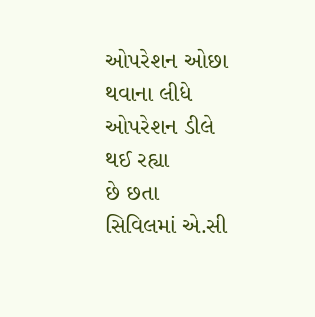ઓપરેશન ઓછા થવાના લીધે ઓપરેશન ડીલે થઈ રહ્યા
છે છતા સિવિલમાં એ.સી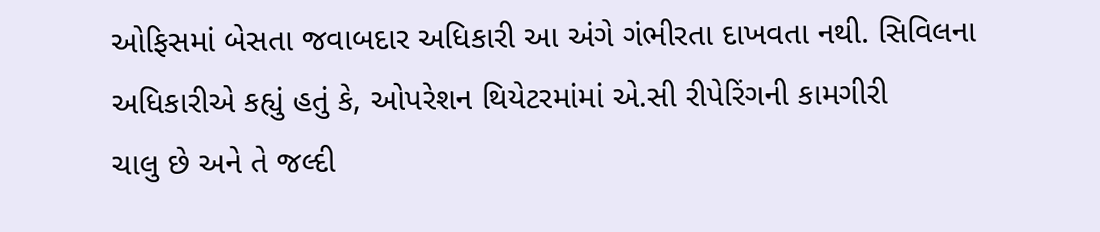ઓફિસમાં બેસતા જવાબદાર અધિકારી આ અંગે ગંભીરતા દાખવતા નથી. સિવિલના અધિકારીએ કહ્યું હતું કે, ઓપરેશન થિયેટરમાંમાં એ.સી રીપેરિંગની કામગીરી
ચાલુ છે અને તે જલ્દી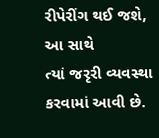રીપેરીંગ થઈ જશે, આ સાથે
ત્યાં જરૃરી વ્યવસ્થા કરવામાં આવી છે.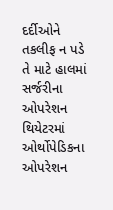દર્દીઓને તકલીફ ન પડે તે માટે હાલમાં
સર્જરીના ઓપરેશન થિયેટરમાં ઓર્થોપેડિકના ઓપરેશન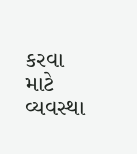કરવા માટે વ્યવસ્થા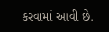કરવામાં આવી છે.